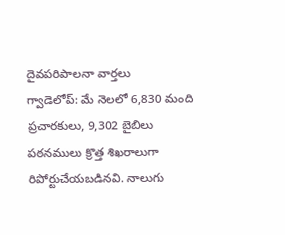దైవపరిపాలనా వార్తలు
గ్వాడెలోప్: మే నెలలో 6,830 మంది ప్రచారకులు, 9,302 బైబిలు పఠనములు క్రొత్త శిఖరాలుగా రిపోర్టుచేయబడినవి. నాలుగు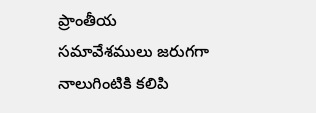ప్రాంతీయ సమావేశములు జరుగగా నాలుగింటికి కలిపి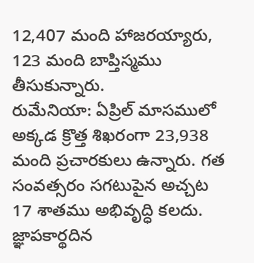12,407 మంది హాజరయ్యారు, 123 మంది బాప్తిస్మము తీసుకున్నారు.
రుమేనియా: ఏప్రిల్ మాసములో అక్కడ క్రొత్త శిఖరంగా 23,938 మంది ప్రచారకులు ఉన్నారు. గత సంవత్సరం సగటుపైన అచ్చట 17 శాతము అభివృద్ధి కలదు. జ్ఞాపకార్థదిన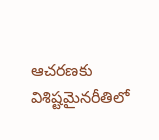ఆచరణకు విశిష్టమైనరీతిలో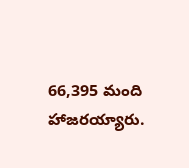66,395 మంది హాజరయ్యారు.